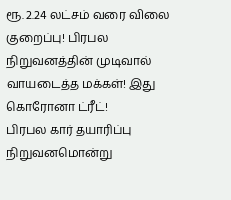ரூ. 2.24 லட்சம் வரை விலை குறைப்பு! பிரபல நிறுவனத்தின் முடிவால் வாயடைத்த மக்கள்! இது கொரோனா ட்ரீட்!
பிரபல கார் தயாரிப்பு நிறுவனமொன்று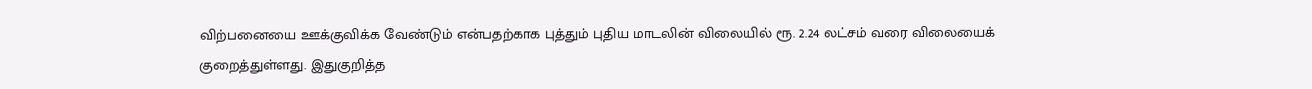விற்பனையை ஊக்குவிக்க வேண்டும் என்பதற்காக புத்தும் புதிய மாடலின் விலையில் ரூ. 2.24 லட்சம் வரை விலையைக் குறைத்துள்ளது. இதுகுறித்த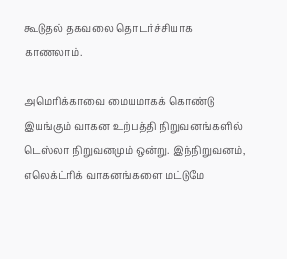கூடுதல் தகவலை தொடர்ச்சியாக காணலாம்.

அமெரிக்காவை மையமாகக் கொண்டு இயங்கும் வாகன உற்பத்தி நிறுவனங்களில் டெஸ்லா நிறுவனமும் ஒன்று. இந்நிறுவனம், எலெக்ட்ரிக் வாகனங்களை மட்டுமே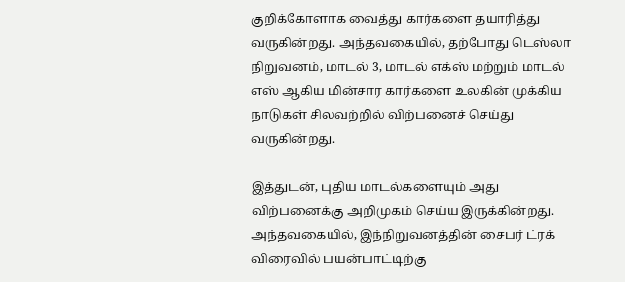குறிக்கோளாக வைத்து கார்களை தயாரித்து வருகின்றது. அந்தவகையில், தற்போது டெஸ்லா நிறுவனம், மாடல் 3, மாடல் எக்ஸ் மற்றும் மாடல் எஸ் ஆகிய மின்சார கார்களை உலகின் முக்கிய நாடுகள் சிலவற்றில் விற்பனைச் செய்து வருகின்றது.

இத்துடன், புதிய மாடல்களையும் அது விற்பனைக்கு அறிமுகம் செய்ய இருக்கின்றது. அந்தவகையில், இந்நிறுவனத்தின் சைபர் ட்ரக் விரைவில் பயன்பாட்டிற்கு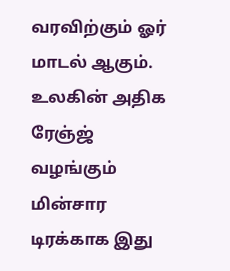வரவிற்கும் ஓர் மாடல் ஆகும். உலகின் அதிக ரேஞ்ஜ் வழங்கும் மின்சார டிரக்காக இது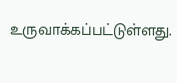உருவாக்கப்பட்டுள்ளது.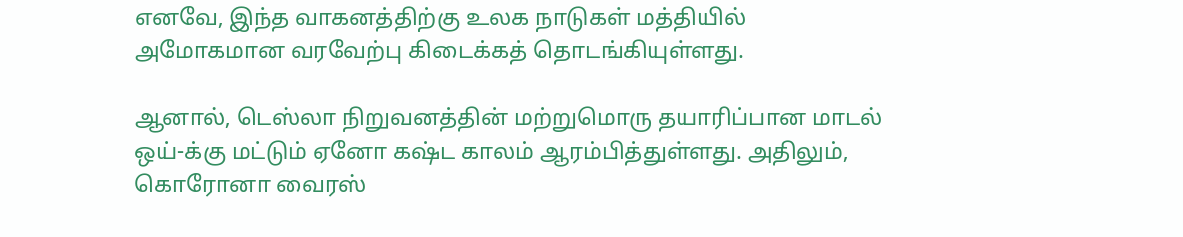எனவே, இந்த வாகனத்திற்கு உலக நாடுகள் மத்தியில் அமோகமான வரவேற்பு கிடைக்கத் தொடங்கியுள்ளது.

ஆனால், டெஸ்லா நிறுவனத்தின் மற்றுமொரு தயாரிப்பான மாடல் ஒய்-க்கு மட்டும் ஏனோ கஷ்ட காலம் ஆரம்பித்துள்ளது. அதிலும், கொரோனா வைரஸ்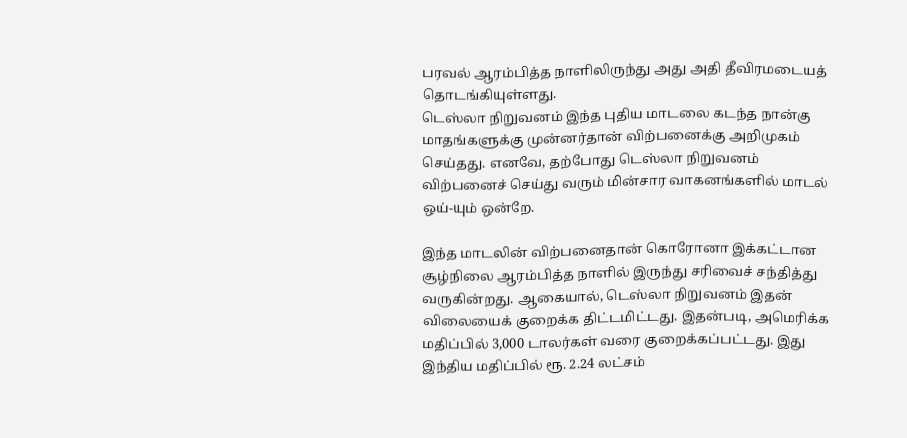பரவல் ஆரம்பித்த நாளிலிருந்து அது அதி தீவிரமடையத் தொடங்கியுள்ளது.
டெஸ்லா நிறுவனம் இந்த புதிய மாடலை கடந்த நான்கு மாதங்களுக்கு முன்னர்தான் விற்பனைக்கு அறிமுகம் செய்தது. எனவே, தற்போது டெஸ்லா நிறுவனம் விற்பனைச் செய்து வரும் மின்சார வாகனங்களில் மாடல் ஒய்-யும் ஒன்றே.

இந்த மாடலின் விற்பனைதான் கொரோனா இக்கட்டான சூழ்நிலை ஆரம்பித்த நாளில் இருந்து சரிவைச் சந்தித்து வருகின்றது. ஆகையால், டெஸ்லா நிறுவனம் இதன் விலையைக் குறைக்க திட்டமிட்டது. இதன்படி, அமெரிக்க மதிப்பில் 3,000 டாலர்கள் வரை குறைக்கப்பட்டது. இது இந்திய மதிப்பில் ரூ. 2.24 லட்சம்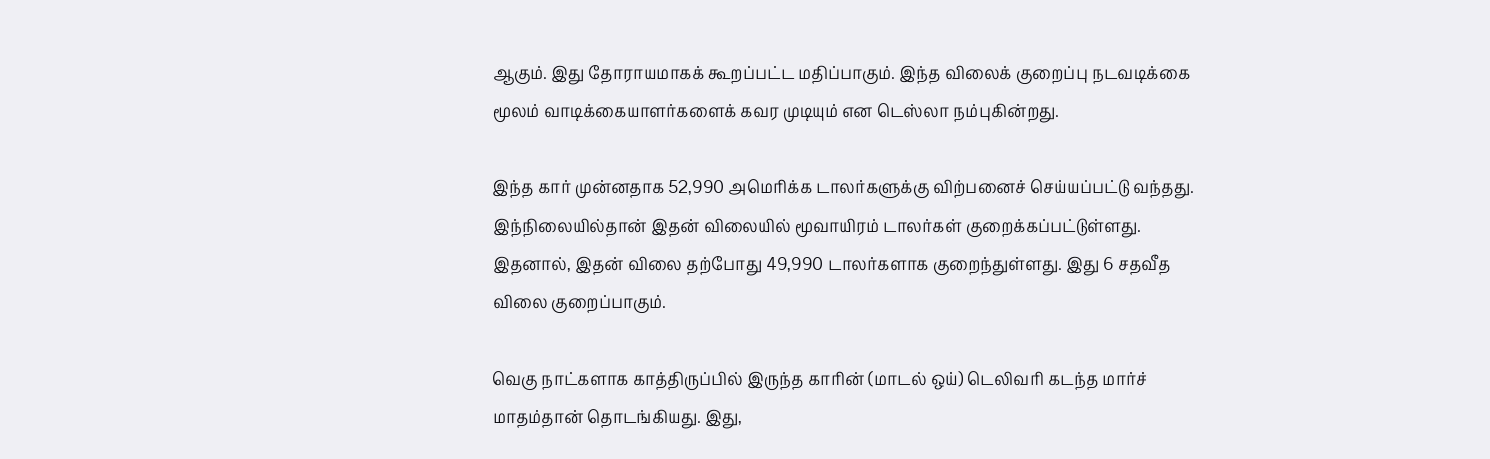ஆகும். இது தோராயமாகக் கூறப்பட்ட மதிப்பாகும். இந்த விலைக் குறைப்பு நடவடிக்கை மூலம் வாடிக்கையாளர்களைக் கவர முடியும் என டெஸ்லா நம்புகின்றது.

இந்த கார் முன்னதாக 52,990 அமெரிக்க டாலர்களுக்கு விற்பனைச் செய்யப்பட்டு வந்தது. இந்நிலையில்தான் இதன் விலையில் மூவாயிரம் டாலர்கள் குறைக்கப்பட்டுள்ளது. இதனால், இதன் விலை தற்போது 49,990 டாலர்களாக குறைந்துள்ளது. இது 6 சதவீத விலை குறைப்பாகும்.

வெகு நாட்களாக காத்திருப்பில் இருந்த காரின் (மாடல் ஒய்) டெலிவரி கடந்த மார்ச் மாதம்தான் தொடங்கியது. இது,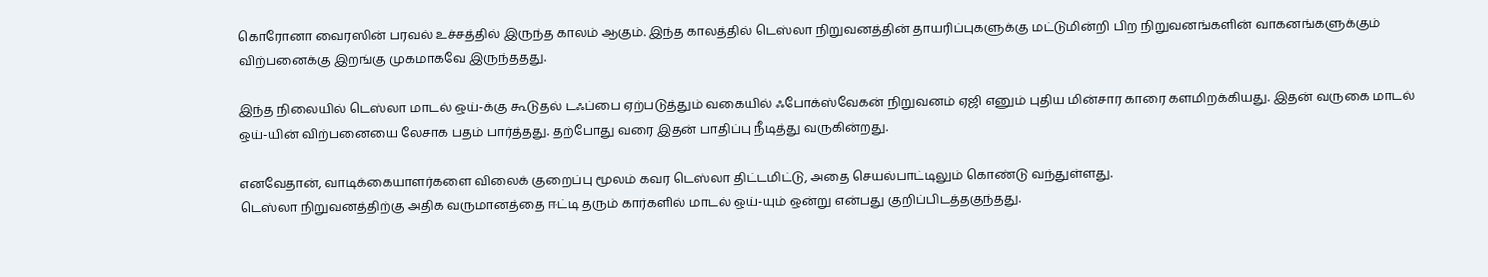கொரோனா வைரஸின் பரவல் உச்சத்தில் இருந்த காலம் ஆகும். இந்த காலத்தில் டெஸ்லா நிறுவனத்தின் தாயரிப்புகளுக்கு மட்டுமின்றி பிற நிறுவனங்களின் வாகனங்களுக்கும் விற்பனைக்கு இறங்கு முகமாகவே இருந்ததது.

இந்த நிலையில் டெஸ்லா மாடல் ஒய்-க்கு கூடுதல் டஃப்பை ஏற்படுத்தும் வகையில் ஃபோக்ஸ்வேகன் நிறுவனம் ஏஜி எனும் புதிய மின்சார காரை களமிறக்கியது. இதன் வருகை மாடல் ஒய்-யின் விற்பனையை லேசாக பதம் பார்த்தது. தற்போது வரை இதன் பாதிப்பு நீடித்து வருகின்றது.

எனவேதான், வாடிக்கையாளர்களை விலைக் குறைப்பு மூலம் கவர டெஸ்லா திட்டமிட்டு, அதை செயல்பாட்டிலும் கொண்டு வந்துள்ளது.
டெஸ்லா நிறுவனத்திற்கு அதிக வருமானத்தை ஈட்டி தரும் கார்களில் மாடல் ஒய்-யும் ஒன்று என்பது குறிப்பிடத்தகுந்தது.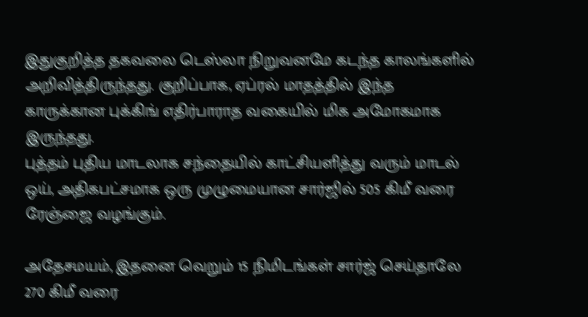இதுகுறித்த தகவலை டெஸ்லா நிறுவனமே கடந்த காலங்களில் அறிவித்திருந்தது. குறிப்பாக, ஏப்ரல் மாதத்தில் இந்த காருக்கான புக்கிங் எதிர்பாராத வகையில் மிக அமோகமாக இருந்தது.
புத்தம் புதிய மாடலாக சந்தையில் காட்சியளித்து வரும் மாடல் ஒய், அதிகபட்சமாக ஒரு முழுமையான சார்ஜில் 505 கிமீ வரை ரேஞ்ஜை வழங்கும்.

அதேசமயம், இதனை வெறும் 15 நிமிடங்கள் சார்ஜ் செய்தாலே 270 கிமீ வரை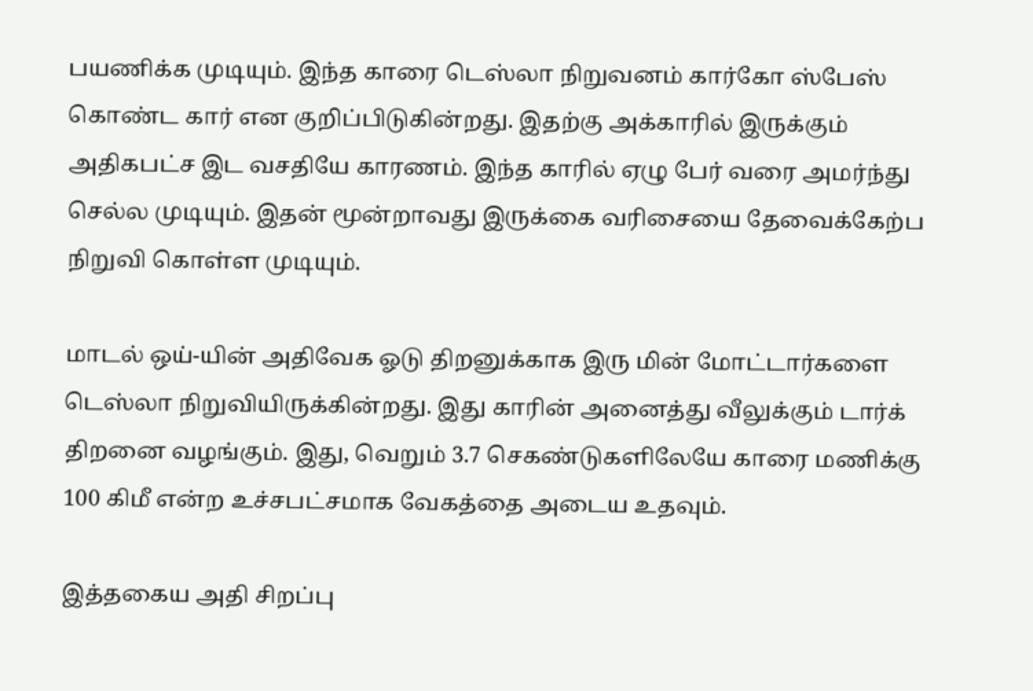பயணிக்க முடியும். இந்த காரை டெஸ்லா நிறுவனம் கார்கோ ஸ்பேஸ் கொண்ட கார் என குறிப்பிடுகின்றது. இதற்கு அக்காரில் இருக்கும் அதிகபட்ச இட வசதியே காரணம். இந்த காரில் ஏழு பேர் வரை அமர்ந்து செல்ல முடியும். இதன் மூன்றாவது இருக்கை வரிசையை தேவைக்கேற்ப நிறுவி கொள்ள முடியும்.

மாடல் ஒய்-யின் அதிவேக ஓடு திறனுக்காக இரு மின் மோட்டார்களை டெஸ்லா நிறுவியிருக்கின்றது. இது காரின் அனைத்து வீலுக்கும் டார்க் திறனை வழங்கும். இது, வெறும் 3.7 செகண்டுகளிலேயே காரை மணிக்கு 100 கிமீ என்ற உச்சபட்சமாக வேகத்தை அடைய உதவும்.

இத்தகைய அதி சிறப்பு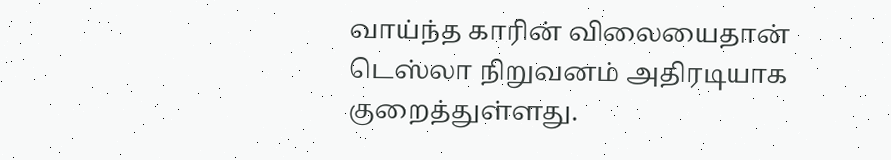வாய்ந்த காரின் விலையைதான் டெஸ்லா நிறுவனம் அதிரடியாக குறைத்துள்ளது.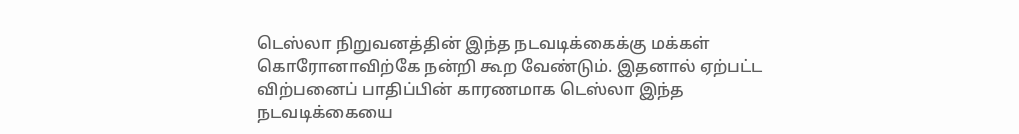டெஸ்லா நிறுவனத்தின் இந்த நடவடிக்கைக்கு மக்கள் கொரோனாவிற்கே நன்றி கூற வேண்டும். இதனால் ஏற்பட்ட விற்பனைப் பாதிப்பின் காரணமாக டெஸ்லா இந்த நடவடிக்கையை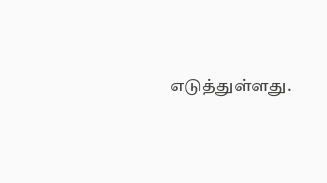எடுத்துள்ளது.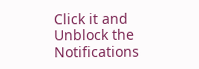Click it and Unblock the Notifications